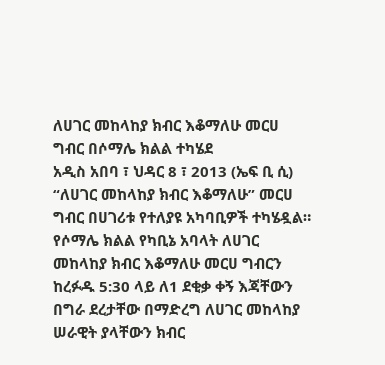ለሀገር መከላከያ ክብር እቆማለሁ መርሀ ግብር በሶማሌ ክልል ተካሄደ
አዲስ አበባ ፣ ህዳር 8 ፣ 2013 (ኤፍ ቢ ሲ) “ለሀገር መከላከያ ክብር እቆማለሁ” መርሀ ግብር በሀገሪቱ የተለያዩ አካባቢዎች ተካሄዷል።
የሶማሌ ክልል የካቢኔ አባላት ለሀገር መከላከያ ክብር እቆማለሁ መርሀ ግብርን ከረፉዱ 5:30 ላይ ለ1 ደቂቃ ቀኝ እጃቸውን በግራ ደረታቸው በማድረግ ለሀገር መከላከያ ሠራዊት ያላቸውን ክብር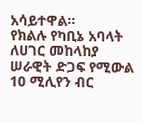አሳይተዋል።
የክልሉ የካቢኔ አባላት ለሀገር መከላከያ ሠራዊት ድጋፍ የሚውል 10 ሚሊየን ብር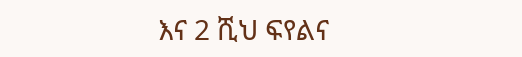እና 2 ሺህ ፍየልና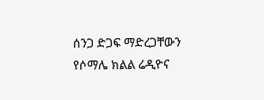ሰንጋ ድጋፍ ማድረጋቸውን የሶማሌ ክልል ሬዲዮና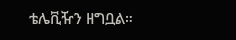ቴሌቪዥን ዘግቧል።